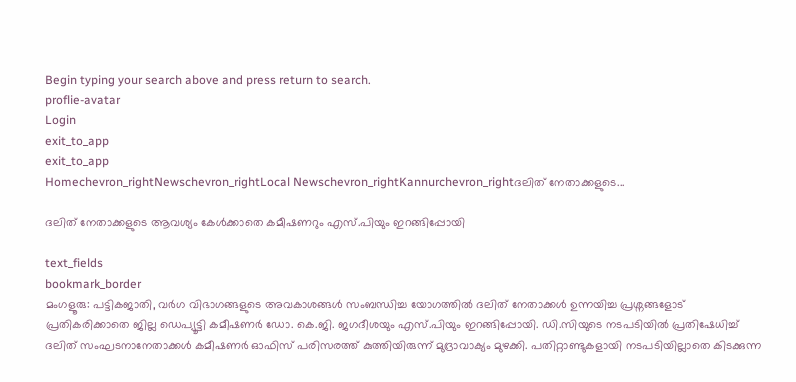Begin typing your search above and press return to search.
proflie-avatar
Login
exit_to_app
exit_to_app
Homechevron_rightNewschevron_rightLocal Newschevron_rightKannurchevron_rightദലിത് നേതാക്കളുടെ...

ദലിത് നേതാക്കളുടെ ആവശ്യം കേള്‍ക്കാതെ കമീഷണറും എസ്.പിയും ഇറങ്ങിപ്പോയി

text_fields
bookmark_border
മംഗളൂരു: പട്ടികജാതി, വര്‍ഗ വിഭാഗങ്ങളുടെ അവകാശങ്ങള്‍ സംബന്ധിച്ച യോഗത്തില്‍ ദലിത് നേതാക്കള്‍ ഉന്നയിച്ച പ്രശ്നങ്ങളോട് പ്രതികരിക്കാതെ ജില്ല ഡെപ്യൂട്ടി കമീഷണര്‍ ഡോ. കെ.ജി. ജഗദീശയും എസ്.പിയും ഇറങ്ങിപ്പോയി. ഡി.സിയുടെ നടപടിയില്‍ പ്രതിഷേധിച്ച് ദലിത് സംഘടനാനേതാക്കള്‍ കമീഷണര്‍ ഓഫിസ് പരിസരത്ത് കുത്തിയിരുന്ന് മുദ്രാവാക്യം മുഴക്കി. പതിറ്റാണ്ടുകളായി നടപടിയില്ലാതെ കിടക്കുന്ന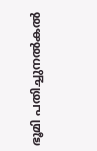ഭൂമി പതിച്ചുനല്‍കല്‍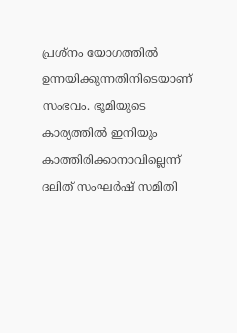പ്രശ്നം യോഗത്തില്‍ ഉന്നയിക്കുന്നതിനിടെയാണ് സംഭവം. ഭൂമിയുടെ കാര്യത്തില്‍ ഇനിയും കാത്തിരിക്കാനാവില്ലെന്ന് ദലിത് സംഘര്‍ഷ് സമിതി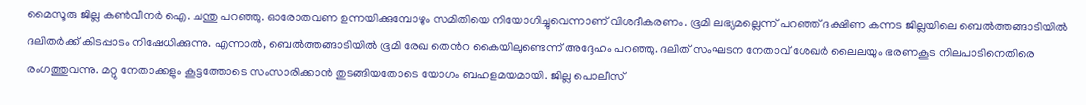മൈസൂരു ജില്ല കണ്‍വീനര്‍ ഐ. ചന്തു പറഞ്ഞു. ഓരോതവണ ഉന്നയിക്കുമ്പോഴും സമിതിയെ നിയോഗിച്ചുവെന്നാണ് വിശദീകരണം. ഭൂമി ലഭ്യമല്ലെന്ന് പറഞ്ഞ് ദക്ഷിണ കന്നട ജില്ലയിലെ ബെല്‍ത്തങ്ങാടിയില്‍ ദലിതര്‍ക്ക് കിടപ്പാടം നിഷേധിക്കുന്നു. എന്നാല്‍, ബെല്‍ത്തങ്ങാടിയില്‍ ഭൂമി രേഖ ത‍െൻറ കൈയിലുണ്ടെന്ന് അദ്ദേഹം പറഞ്ഞു. ദലിത് സംഘടന നേതാവ് ശേഖര്‍ ലൈലയും ഭരണകൂട നിലപാടിനെതിരെ രംഗത്തുവന്നു. മറ്റു നേതാക്കളും കൂട്ടത്തോടെ സംസാരിക്കാന്‍ തുടങ്ങിയതോടെ യോഗം ബഹളമയമായി. ജില്ല പൊലീസ്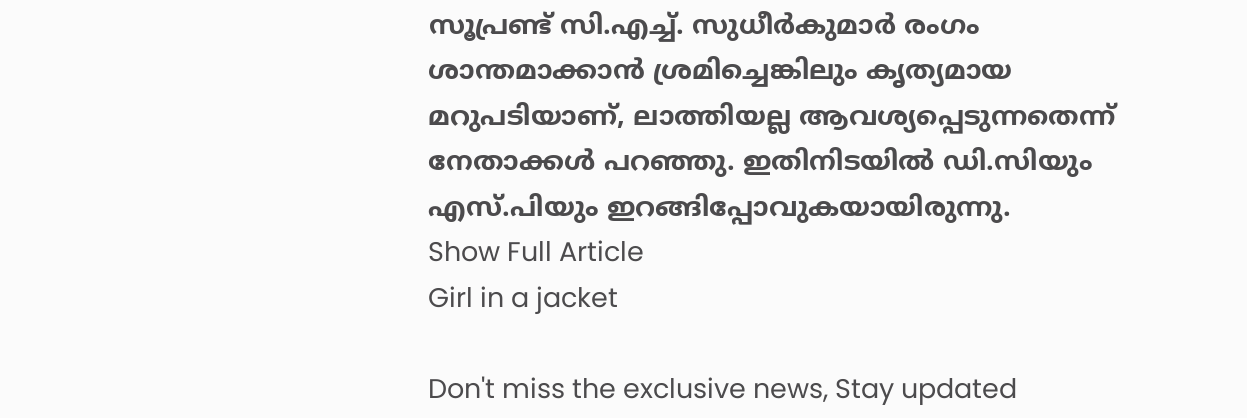സൂപ്രണ്ട് സി.എച്ച്. സുധീര്‍കുമാര്‍ രംഗം ശാന്തമാക്കാന്‍ ശ്രമിച്ചെങ്കിലും കൃത്യമായ മറുപടിയാണ്, ലാത്തിയല്ല ആവശ്യപ്പെടുന്നതെന്ന് നേതാക്കള്‍ പറഞ്ഞു. ഇതിനിടയില്‍ ഡി.സിയും എസ്.പിയും ഇറങ്ങിപ്പോവുകയായിരുന്നു.
Show Full Article
Girl in a jacket

Don't miss the exclusive news, Stay updated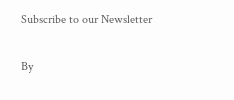Subscribe to our Newsletter

By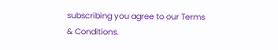subscribing you agree to our Terms & Conditions.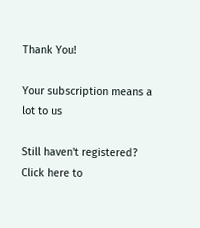Thank You!

Your subscription means a lot to us

Still haven't registered? Click here to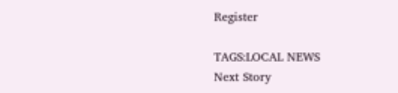Register

TAGS:LOCAL NEWS
Next Story